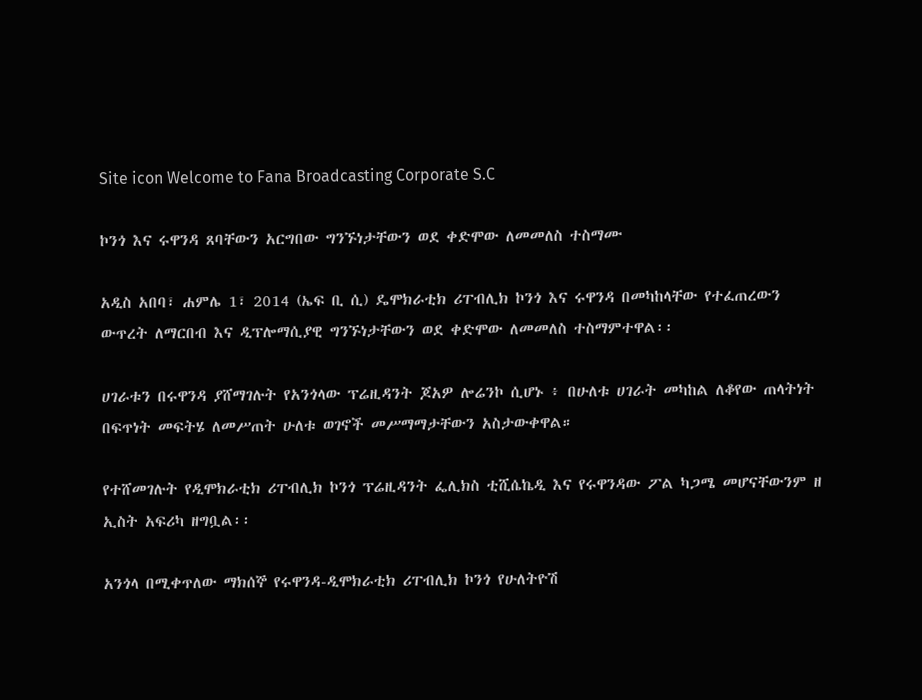Site icon Welcome to Fana Broadcasting Corporate S.C

ኮንጎ እና ሩዋንዳ ጸባቸውን አርግበው ግንኙነታቸውን ወደ ቀድሞው ለመመለስ ተስማሙ

አዲስ አበባ፣ ሐምሌ 1፣ 2014 (ኤፍ ቢ ሲ) ዴሞክራቲክ ሪፐብሊክ ኮንጎ እና ሩዋንዳ በመካከላቸው የተፈጠረውን ውጥረት ለማርበብ እና ዲፕሎማሲያዊ ግንኙነታቸውን ወደ ቀድሞው ለመመለስ ተስማምተዋል፡፡

ሀገራቱን በሩዋንዳ ያሸማገሉት የአንጎላው ፕሬዚዳንት ጆአዎ ሎሬንኮ ሲሆኑ ፥ በሁለቱ ሀገራት መካከል ለቆየው ጠላትነት በፍጥነት መፍትሄ ለመሥጠት ሁለቱ ወገኖች መሥማማታቸውን አስታውቀዋል።

የተሸመገሉት የዲሞክራቲክ ሪፐብሊክ ኮንጎ ፕሬዚዳንት ፌሊክስ ቲሺሴኬዲ እና የሩዋንዳው ፖል ካጋሜ መሆናቸውንም ዘ ኢስት አፍሪካ ዘግቧል፡፡

አንጎላ በሚቀጥለው ማክሰኞ የሩዋንዳ-ዲሞክራቲክ ሪፐብሊክ ኮንጎ የሁለትዮሽ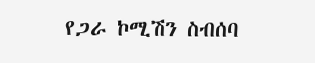የጋራ ኮሚሽን ስብሰባ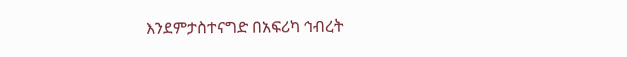እንደምታስተናግድ በአፍሪካ ኅብረት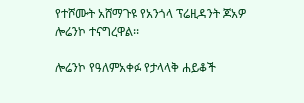የተሾሙት አሸማጉዩ የአንጎላ ፕሬዚዳንት ጆአዎ ሎሬንኮ ተናግረዋል፡፡

ሎሬንኮ የዓለምአቀፉ የታላላቅ ሐይቆች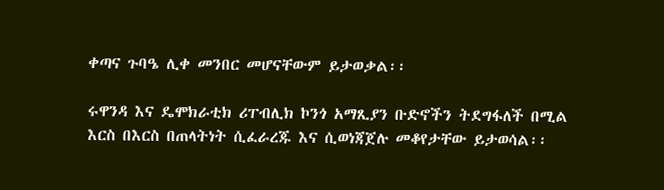ቀጣና ጉባዔ ሊቀ መንበር መሆናቸውም ይታወቃል፡፡

ሩዋንዳ እና ዴሞክራቲክ ሪፐብሊክ ኮንጎ አማጺያን ቡድኖችን ትደግፋለች በሚል እርስ በእርስ በጠላትነት ሲፈራረጁ እና ሲወነጃጀሉ መቆየታቸው ይታወሳል፡፡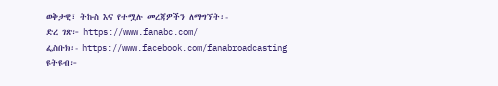ወቅታዊ፣ ትኩስ እና የተሟሉ መረጃዎችን ለማግኘት፡-
ድረ ገጽ፦ https://www.fanabc.com/
ፌስቡክ፡- https://www.facebook.com/fanabroadcasting
ዩትዩብ፦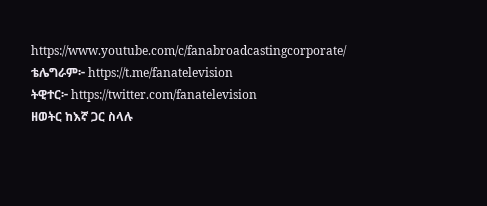https://www.youtube.com/c/fanabroadcastingcorporate/
ቴሌግራም፦ https://t.me/fanatelevision
ትዊተር፦ https://twitter.com/fanatelevision
ዘወትር ከእኛ ጋር ስላሉ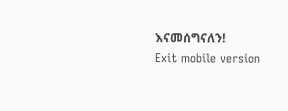እናመሰግናለን!
Exit mobile version